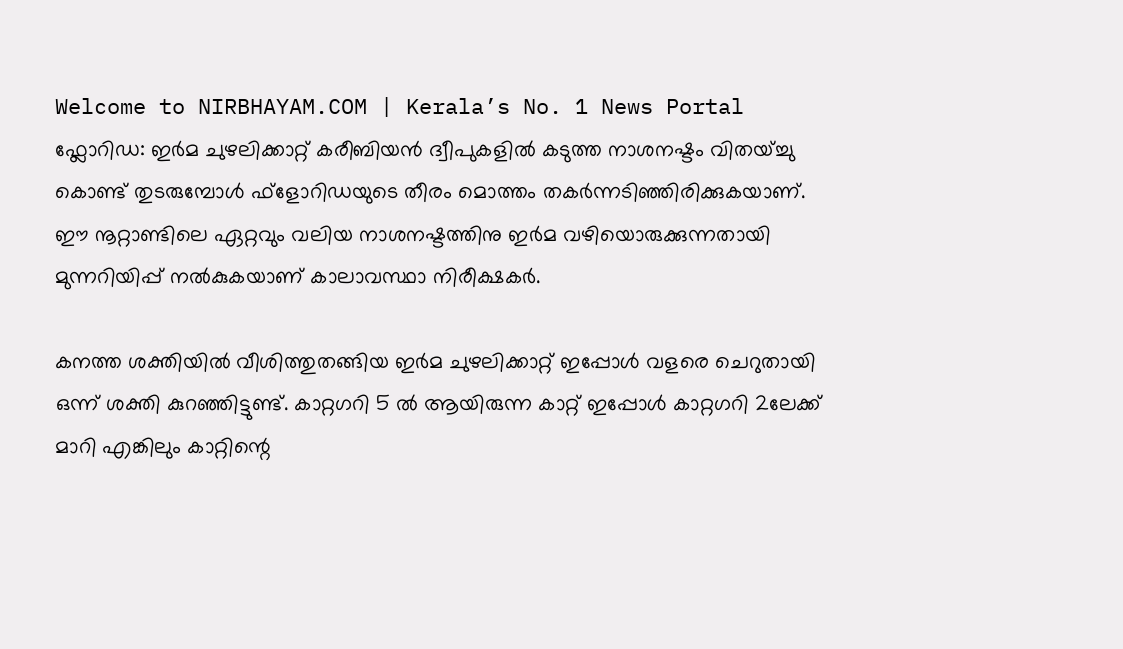Welcome to NIRBHAYAM.COM | Kerala’s No. 1 News Portal
ഫ്ലോറിഡ: ഇർമ ചുഴലിക്കാറ്റ് കരീബിയൻ ദ്വീപുകളിൽ കടുത്ത നാശനഷ്ടം വിതയ്ച്ചു കൊണ്ട് തുടരുമ്പോൾ ഫ്ളോറിഡയുടെ തീരം മൊത്തം തകർന്നടിഞ്ഞിരിക്കുകയാണ്. ഈ നൂറ്റാണ്ടിലെ ഏറ്റവും വലിയ നാശനഷ്ടത്തിനു ഇർമ വഴിയൊരുക്കുന്നതായി മുന്നറിയിപ്പ് നൽകുകയാണ് കാലാവസ്ഥാ നിരീക്ഷകർ.

കനത്ത ശക്തിയിൽ വീശിത്തുതങ്ങിയ ഇർമ ചുഴലിക്കാറ്റ് ഇപ്പോൾ വളരെ ചെറുതായി ഒന്ന് ശക്തി കുറഞ്ഞിട്ടുണ്ട്. കാറ്റഗറി 5 ൽ ആയിരുന്ന കാറ്റ് ഇപ്പോൾ കാറ്റഗറി 2ലേക്ക് മാറി എങ്കിലും കാറ്റിന്റെ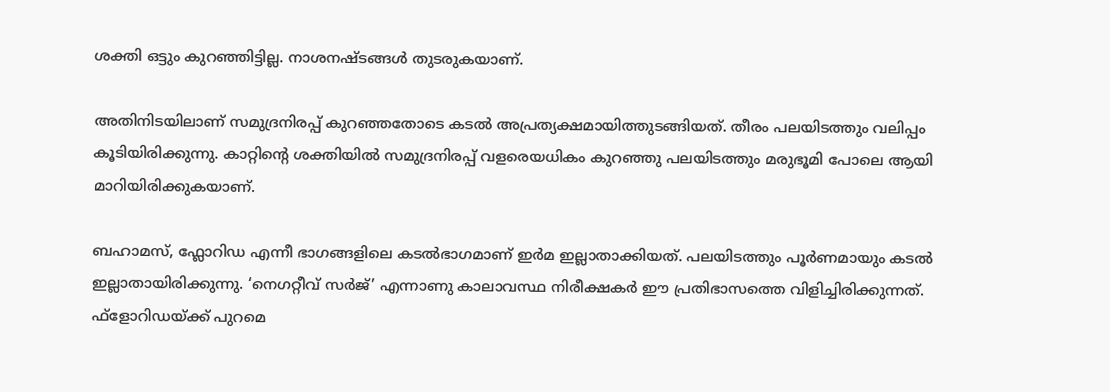ശക്തി ഒട്ടും കുറഞ്ഞിട്ടില്ല. നാശനഷ്ടങ്ങൾ തുടരുകയാണ്.

അതിനിടയിലാണ് സമുദ്രനിരപ്പ് കുറഞ്ഞതോടെ കടൽ അപ്രത്യക്ഷമായിത്തുടങ്ങിയത്. തീരം പലയിടത്തും വലിപ്പം കൂടിയിരിക്കുന്നു. കാറ്റിന്റെ ശക്തിയിൽ സമുദ്രനിരപ്പ് വളരെയധികം കുറഞ്ഞു പലയിടത്തും മരുഭൂമി പോലെ ആയി മാറിയിരിക്കുകയാണ്.

ബഹാമസ്, ഫ്ലോറിഡ എന്നീ ഭാഗങ്ങളിലെ കടൽഭാഗമാണ് ഇർമ ഇല്ലാതാക്കിയത്. പലയിടത്തും പൂർണമായും കടൽ ഇല്ലാതായിരിക്കുന്നു. ‘നെഗറ്റീവ് സർജ്’ എന്നാണു കാലാവസ്ഥ നിരീക്ഷകർ ഈ പ്രതിഭാസത്തെ വിളിച്ചിരിക്കുന്നത്.
ഫ്ളോറിഡയ്ക്ക് പുറമെ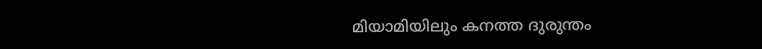മിയാമിയിലും കനത്ത ദുരുന്തം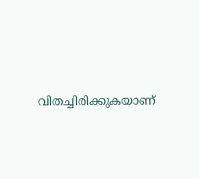വിതച്ചിരിക്കുകയാണ്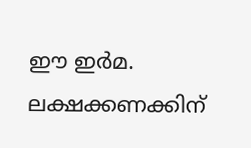ഈ ഇർമ. ലക്ഷക്കണക്കിന്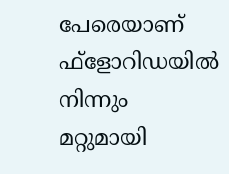പേരെയാണ് ഫ്ളോറിഡയിൽ നിന്നും മറ്റുമായി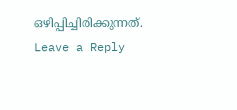ഒഴിപ്പിച്ചിരിക്കുന്നത്.
Leave a Reply